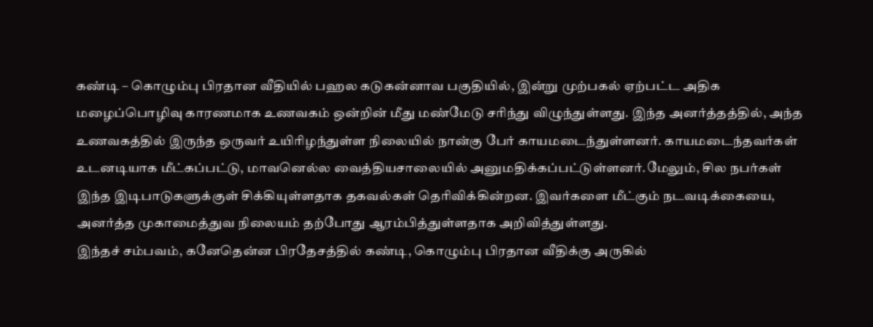கண்டி – கொழும்பு பிரதான வீதியில் பஹல கடுகன்னாவ பகுதியில், இன்று முற்பகல் ஏற்பட்ட அதிக மழைப்பொழிவு காரணமாக உணவகம் ஒன்றின் மீது மண்மேடு சரிந்து விழுந்துள்ளது. இந்த அனர்த்தத்தில், அந்த உணவகத்தில் இருந்த ஒருவர் உயிரிழந்துள்ள நிலையில் நான்கு பேர் காயமடைந்துள்ளனர். காயமடைந்தவர்கள் உடனடியாக மீட்கப்பட்டு, மாவனெல்ல வைத்தியசாலையில் அனுமதிக்கப்பட்டுள்ளனர்.மேலும், சில நபர்கள் இந்த இடிபாடுகளுக்குள் சிக்கியுள்ளதாக தகவல்கள் தெரிவிக்கின்றன. இவர்களை மீட்கும் நடவடிக்கையை, அனர்த்த முகாமைத்துவ நிலையம் தற்போது ஆரம்பித்துள்ளதாக அறிவித்துள்ளது.
இந்தச் சம்பவம், கனேதென்ன பிரதேசத்தில் கண்டி, கொழும்பு பிரதான வீதிக்கு அருகில்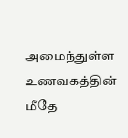அமைந்துள்ள உணவகத்தின் மீதே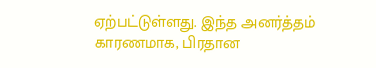ஏற்பட்டுள்ளது. இந்த அனர்த்தம் காரணமாக, பிரதான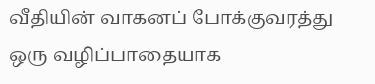வீதியின் வாகனப் போக்குவரத்து ஒரு வழிப்பாதையாக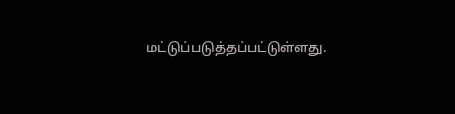மட்டுப்படுத்தப்பட்டுள்ளது.